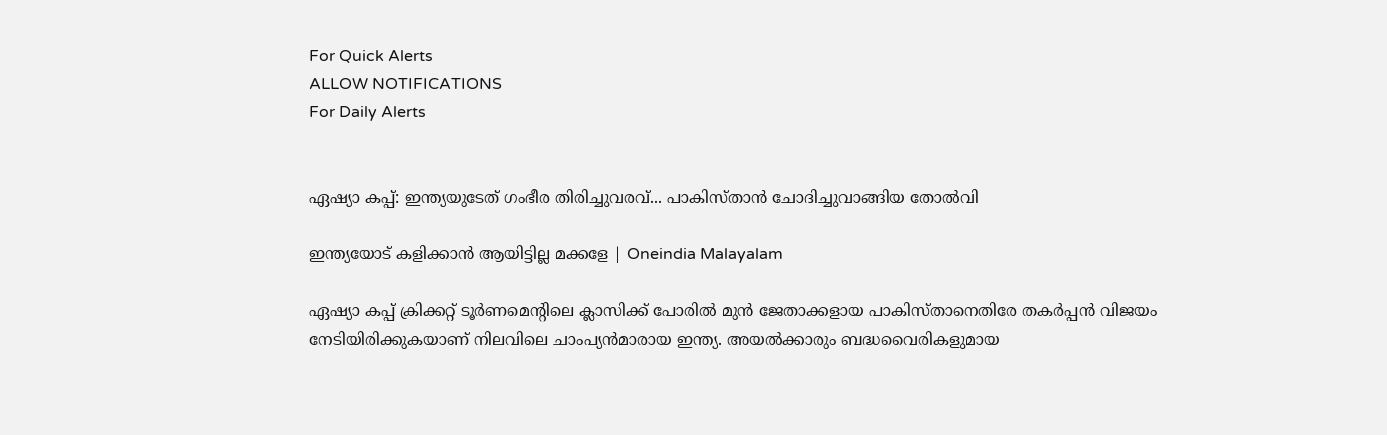For Quick Alerts
ALLOW NOTIFICATIONS
For Daily Alerts


ഏഷ്യാ കപ്പ്: ഇന്ത്യയുടേത് ഗംഭീര തിരിച്ചുവരവ്... പാകിസ്താന്‍ ചോദിച്ചുവാങ്ങിയ തോല്‍വി

ഇന്ത്യയോട് കളിക്കാൻ ആയിട്ടില്ല മക്കളേ | Oneindia Malayalam

ഏഷ്യാ കപ്പ് ക്രിക്കറ്റ് ടൂര്‍ണമെന്റിലെ ക്ലാസിക്ക് പോരില്‍ മുന്‍ ജേതാക്കളായ പാകിസ്താനെതിരേ തകര്‍പ്പന്‍ വിജയം നേടിയിരിക്കുകയാണ് നിലവിലെ ചാംപ്യന്‍മാരായ ഇന്ത്യ. അയല്‍ക്കാരും ബദ്ധവൈരികളുമായ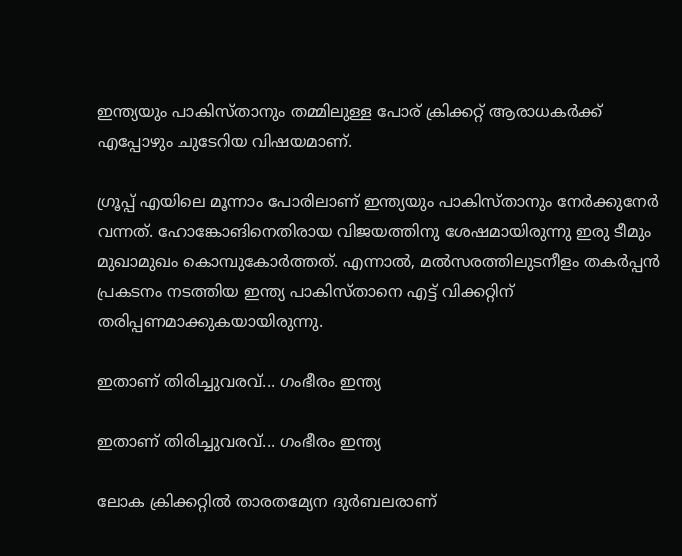ഇന്ത്യയും പാകിസ്താനും തമ്മിലുള്ള പോര് ക്രിക്കറ്റ് ആരാധകര്‍ക്ക് എപ്പോഴും ചുടേറിയ വിഷയമാണ്.

ഗ്രൂപ്പ് എയിലെ മൂന്നാം പോരിലാണ് ഇന്ത്യയും പാകിസ്താനും നേര്‍ക്കുനേര്‍ വന്നത്. ഹോങ്കോങിനെതിരായ വിജയത്തിനു ശേഷമായിരുന്നു ഇരു ടീമും മുഖാമുഖം കൊമ്പുകോര്‍ത്തത്. എന്നാല്‍, മല്‍സരത്തിലുടനീളം തകര്‍പ്പന്‍ പ്രകടനം നടത്തിയ ഇന്ത്യ പാകിസ്താനെ എട്ട് വിക്കറ്റിന് തരിപ്പണമാക്കുകയായിരുന്നു.

ഇതാണ് തിരിച്ചുവരവ്... ഗംഭീരം ഇന്ത്യ

ഇതാണ് തിരിച്ചുവരവ്... ഗംഭീരം ഇന്ത്യ

ലോക ക്രിക്കറ്റില്‍ താരതമ്യേന ദുര്‍ബലരാണ്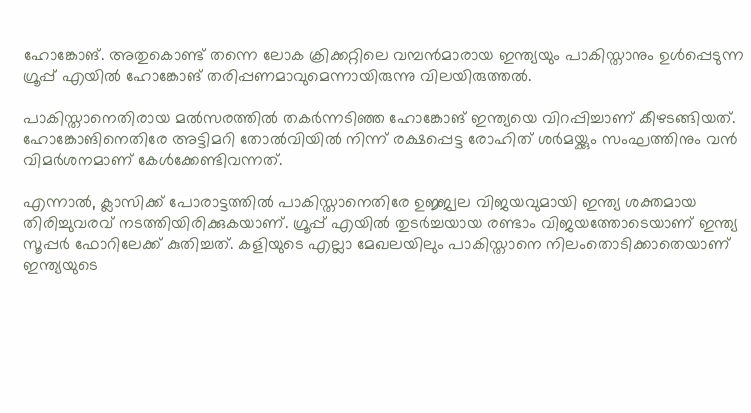ഹോങ്കോങ്. അതുകൊണ്ട് തന്നെ ലോക ക്രിക്കറ്റിലെ വമ്പന്‍മാരായ ഇന്ത്യയും പാകിസ്താനും ഉള്‍പ്പെടുന്ന ഗ്രൂപ്പ് എയില്‍ ഹോങ്കോങ് തരിപ്പണമാവുമെന്നായിരുന്നു വിലയിരുത്തല്‍.

പാകിസ്താനെതിരായ മല്‍സരത്തില്‍ തകര്‍ന്നടിഞ്ഞ ഹോങ്കോങ് ഇന്ത്യയെ വിറപ്പിച്ചാണ് കീഴടങ്ങിയത്. ഹോങ്കോങിനെതിരേ അട്ടിമറി തോല്‍വിയില്‍ നിന്ന് രക്ഷപ്പെട്ട രോഹിത് ശര്‍മയ്ക്കും സംഘത്തിനും വന്‍ വിമര്‍ശനമാണ് കേള്‍ക്കേണ്ടിവന്നത്.

എന്നാല്‍, ക്ലാസിക്ക് പോരാട്ടത്തില്‍ പാകിസ്താനെതിരേ ഉജ്ജ്വല വിജയവുമായി ഇന്ത്യ ശക്തമായ തിരിച്ചുവരവ് നടത്തിയിരിക്കുകയാണ്. ഗ്രൂപ്പ് എയില്‍ തുടര്‍ച്ചയായ രണ്ടാം വിജയത്തോടെയാണ് ഇന്ത്യ സൂപ്പര്‍ ഫോറിലേക്ക് കുതിച്ചത്. കളിയുടെ എല്ലാ മേഖലയിലും പാകിസ്താനെ നിലംതൊടിക്കാതെയാണ് ഇന്ത്യയുടെ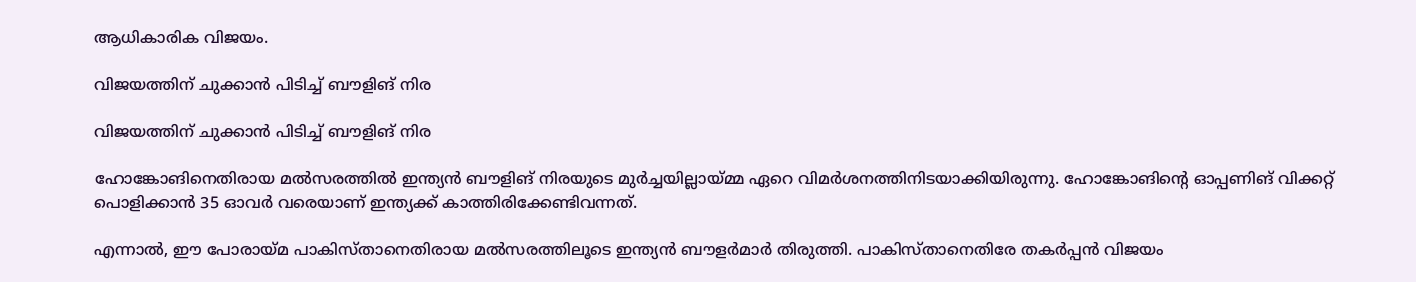ആധികാരിക വിജയം.

വിജയത്തിന് ചുക്കാന്‍ പിടിച്ച് ബൗളിങ് നിര

വിജയത്തിന് ചുക്കാന്‍ പിടിച്ച് ബൗളിങ് നിര

ഹോങ്കോങിനെതിരായ മല്‍സരത്തില്‍ ഇന്ത്യന്‍ ബൗളിങ് നിരയുടെ മുര്‍ച്ചയില്ലായ്മ്മ ഏറെ വിമര്‍ശനത്തിനിടയാക്കിയിരുന്നു. ഹോങ്കോങിന്റെ ഓപ്പണിങ് വിക്കറ്റ് പൊളിക്കാന്‍ 35 ഓവര്‍ വരെയാണ് ഇന്ത്യക്ക് കാത്തിരിക്കേണ്ടിവന്നത്.

എന്നാല്‍, ഈ പോരായ്മ പാകിസ്താനെതിരായ മല്‍സരത്തിലൂടെ ഇന്ത്യന്‍ ബൗളര്‍മാര്‍ തിരുത്തി. പാകിസ്താനെതിരേ തകര്‍പ്പന്‍ വിജയം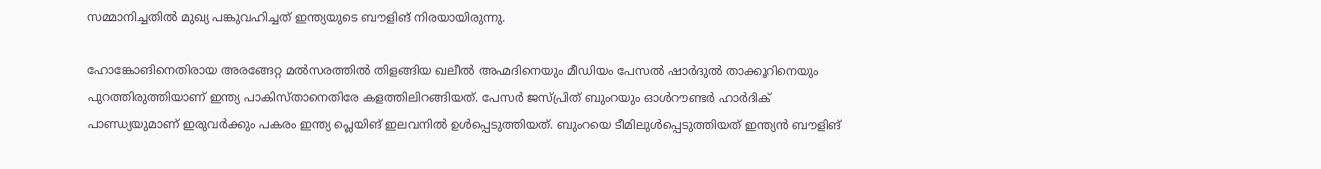സമ്മാനിച്ചതില്‍ മുഖ്യ പങ്കുവഹിച്ചത് ഇന്ത്യയുടെ ബൗളിങ് നിരയായിരുന്നു.

ഹോങ്കോങിനെതിരായ അരങ്ങേറ്റ മല്‍സരത്തില്‍ തിളങ്ങിയ ഖലീല്‍ അഹ്മദിനെയും മീഡിയം പേസല്‍ ഷാര്‍ദുല്‍ താക്കൂറിനെയും പുറത്തിരുത്തിയാണ് ഇന്ത്യ പാകിസ്താനെതിരേ കളത്തിലിറങ്ങിയത്. പേസര്‍ ജസ്പ്രിത് ബുംറയും ഓള്‍റൗണ്ടര്‍ ഹാര്‍ദിക് പാണ്ഡ്യയുമാണ് ഇരുവര്‍ക്കും പകരം ഇന്ത്യ പ്ലെയിങ് ഇലവനില്‍ ഉള്‍പ്പെടുത്തിയത്. ബുംറയെ ടീമിലുള്‍പ്പെടുത്തിയത് ഇന്ത്യന്‍ ബൗളിങ്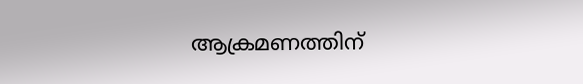ആക്രമണത്തിന്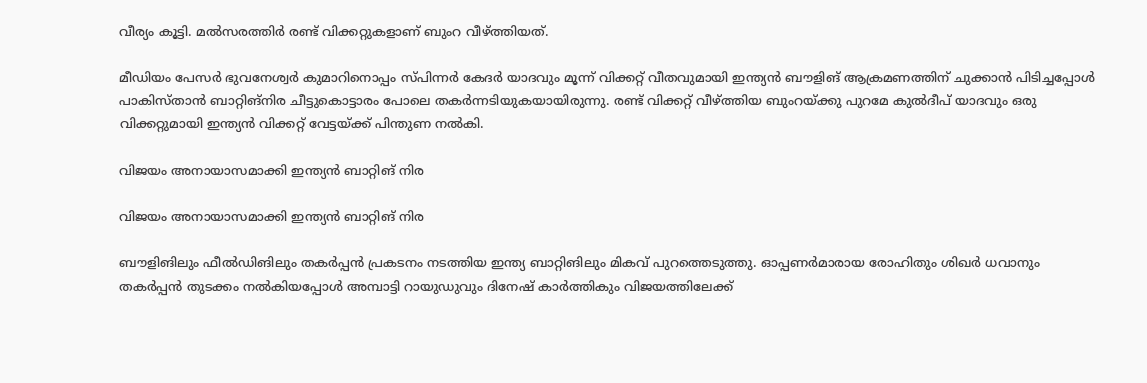വീര്യം കൂട്ടി. മല്‍സരത്തിര്‍ രണ്ട് വിക്കറ്റുകളാണ് ബുംറ വീഴ്ത്തിയത്.

മീഡിയം പേസര്‍ ഭുവനേശ്വര്‍ കുമാറിനൊപ്പം സ്പിന്നര്‍ കേദര്‍ യാദവും മൂന്ന് വിക്കറ്റ് വീതവുമായി ഇന്ത്യന്‍ ബൗളിങ് ആക്രമണത്തിന് ചുക്കാന്‍ പിടിച്ചപ്പോള്‍ പാകിസ്താന്‍ ബാറ്റിങ്‌നിര ചീട്ടുകൊട്ടാരം പോലെ തകര്‍ന്നടിയുകയായിരുന്നു. രണ്ട് വിക്കറ്റ് വീഴ്ത്തിയ ബുംറയ്ക്കു പുറമേ കുല്‍ദീപ് യാദവും ഒരു വിക്കറ്റുമായി ഇന്ത്യന്‍ വിക്കറ്റ് വേട്ടയ്ക്ക് പിന്തുണ നല്‍കി.

വിജയം അനായാസമാക്കി ഇന്ത്യന്‍ ബാറ്റിങ് നിര

വിജയം അനായാസമാക്കി ഇന്ത്യന്‍ ബാറ്റിങ് നിര

ബൗളിങിലും ഫീല്‍ഡിങിലും തകര്‍പ്പന്‍ പ്രകടനം നടത്തിയ ഇന്ത്യ ബാറ്റിങിലും മികവ് പുറത്തെടുത്തു. ഓപ്പണര്‍മാരായ രോഹിതും ശിഖര്‍ ധവാനും തകര്‍പ്പന്‍ തുടക്കം നല്‍കിയപ്പോള്‍ അമ്പാട്ടി റായുഡുവും ദിനേഷ് കാര്‍ത്തികും വിജയത്തിലേക്ക്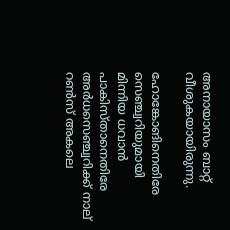അനായാസം ബാറ്റ് വീശുകയായിരുന്നു.

ഹോങ്കോങിനെതിരേ സെഞ്ച്വറിയുമായി മിന്നിയ ധവാന്‍ പാകിസ്താനെതിരേ അര്‍ധസെഞ്ച്വറിക്ക് നാല് റണ്‍സ് അകലെ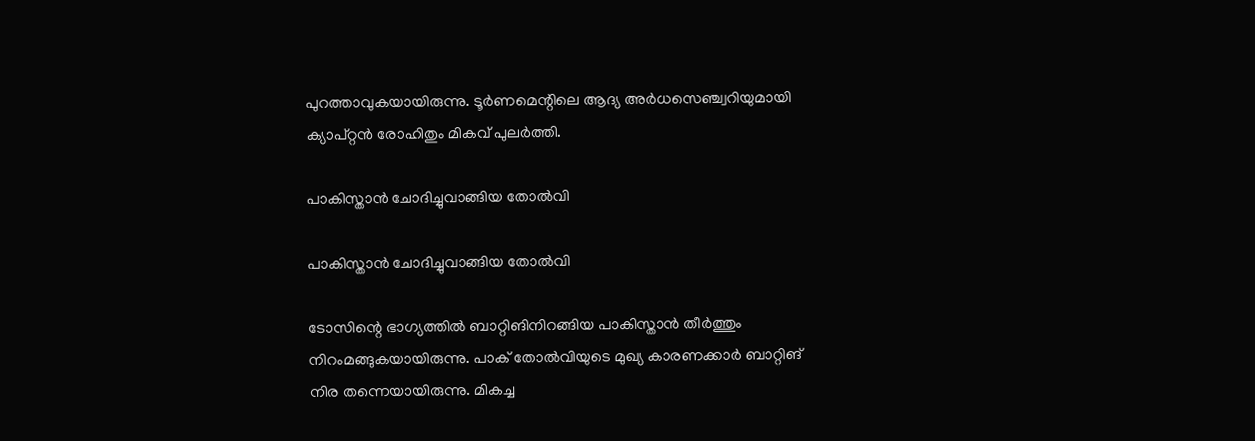പുറത്താവുകയായിരുന്നു. ടൂര്‍ണമെന്റിലെ ആദ്യ അര്‍ധസെഞ്ച്വറിയുമായി ക്യാപ്റ്റന്‍ രോഹിതും മികവ് പുലര്‍ത്തി.

പാകിസ്താന്‍ ചോദിച്ചുവാങ്ങിയ തോല്‍വി

പാകിസ്താന്‍ ചോദിച്ചുവാങ്ങിയ തോല്‍വി

ടോസിന്റെ ഭാഗ്യത്തില്‍ ബാറ്റിങിനിറങ്ങിയ പാകിസ്താന്‍ തീര്‍ത്തും നിറംമങ്ങുകയായിരുന്നു. പാക് തോല്‍വിയുടെ മുഖ്യ കാരണക്കാര്‍ ബാറ്റിങ് നിര തന്നെയായിരുന്നു. മികച്ച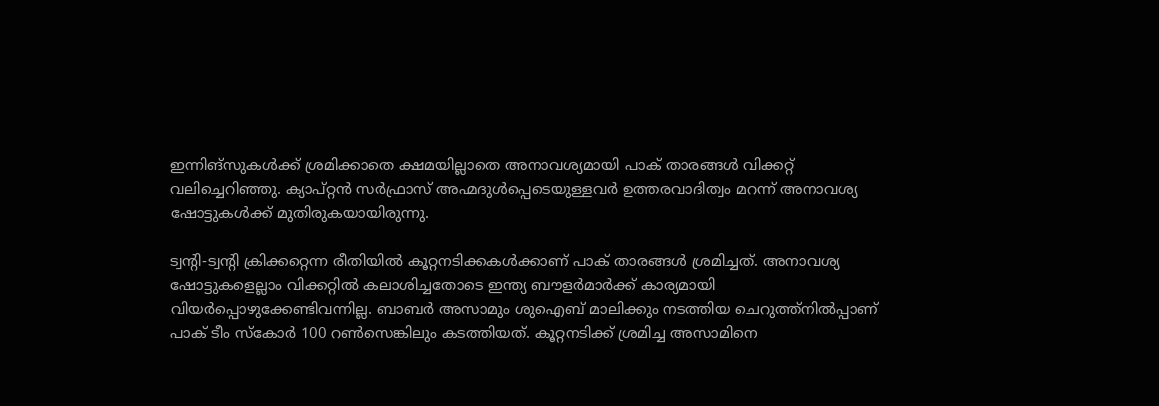ഇന്നിങ്‌സുകള്‍ക്ക് ശ്രമിക്കാതെ ക്ഷമയില്ലാതെ അനാവശ്യമായി പാക് താരങ്ങള്‍ വിക്കറ്റ് വലിച്ചെറിഞ്ഞു. ക്യാപ്റ്റന്‍ സര്‍ഫ്രാസ് അഹ്മദുള്‍പ്പെടെയുള്ളവര്‍ ഉത്തരവാദിത്വം മറന്ന് അനാവശ്യ ഷോട്ടുകള്‍ക്ക് മുതിരുകയായിരുന്നു.

ട്വന്റി-ട്വന്റി ക്രിക്കറ്റെന്ന രീതിയില്‍ കൂറ്റനടിക്കകള്‍ക്കാണ് പാക് താരങ്ങള്‍ ശ്രമിച്ചത്. അനാവശ്യ ഷോട്ടുകളെല്ലാം വിക്കറ്റില്‍ കലാശിച്ചതോടെ ഇന്ത്യ ബൗളര്‍മാര്‍ക്ക് കാര്യമായി വിയര്‍പ്പൊഴുക്കേണ്ടിവന്നില്ല. ബാബര്‍ അസാമും ശുഐബ് മാലിക്കും നടത്തിയ ചെറുത്ത്‌നില്‍പ്പാണ് പാക് ടീം സ്‌കോര്‍ 100 റണ്‍സെങ്കിലും കടത്തിയത്. കൂറ്റനടിക്ക് ശ്രമിച്ച അസാമിനെ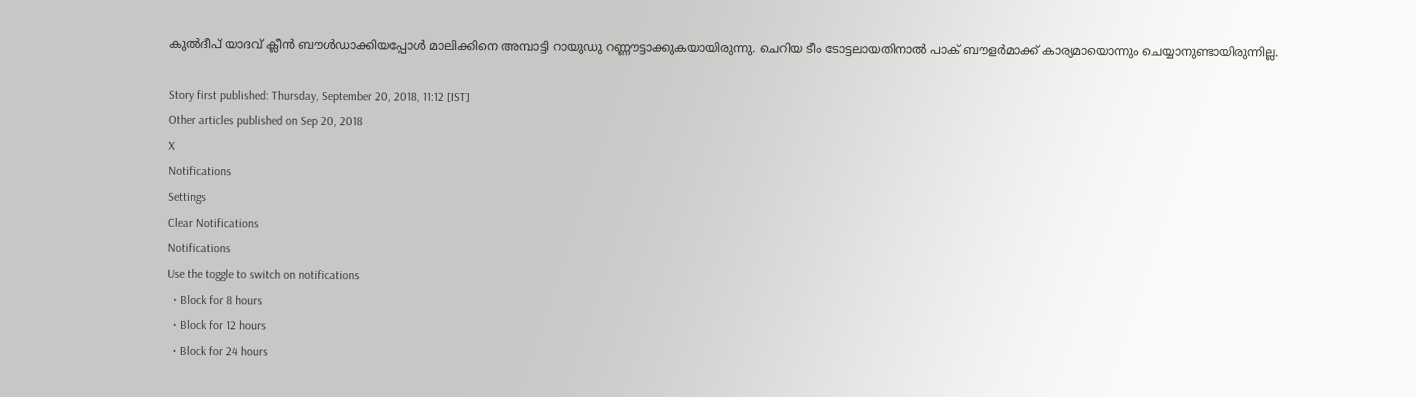കുല്‍ദീപ് യാദവ് ക്ലീന്‍ ബൗള്‍ഡാക്കിയപ്പോള്‍ മാലിക്കിനെ അമ്പാട്ടി റായുഡു റണ്ണൗട്ടാക്കുകയായിരുന്നു. ചെറിയ ടീം ടോട്ടലായതിനാല്‍ പാക് ബൗളര്‍മാക്ക് കാര്യമായൊന്നും ചെയ്യാനുണ്ടായിരുന്നില്ല.

Story first published: Thursday, September 20, 2018, 11:12 [IST]
Other articles published on Sep 20, 2018
X
Notifications
Settings
Clear Notifications
Notifications
Use the toggle to switch on notifications
  • Block for 8 hours
  • Block for 12 hours
  • Block for 24 hours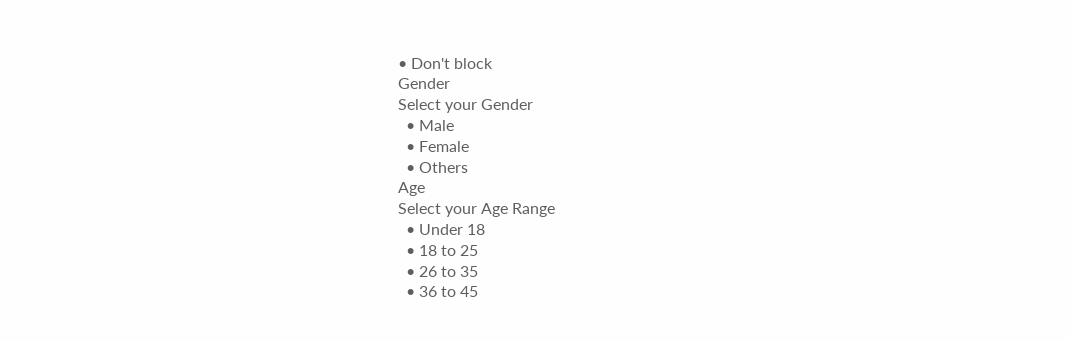• Don't block
Gender
Select your Gender
  • Male
  • Female
  • Others
Age
Select your Age Range
  • Under 18
  • 18 to 25
  • 26 to 35
  • 36 to 45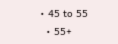• 45 to 55
  • 55+